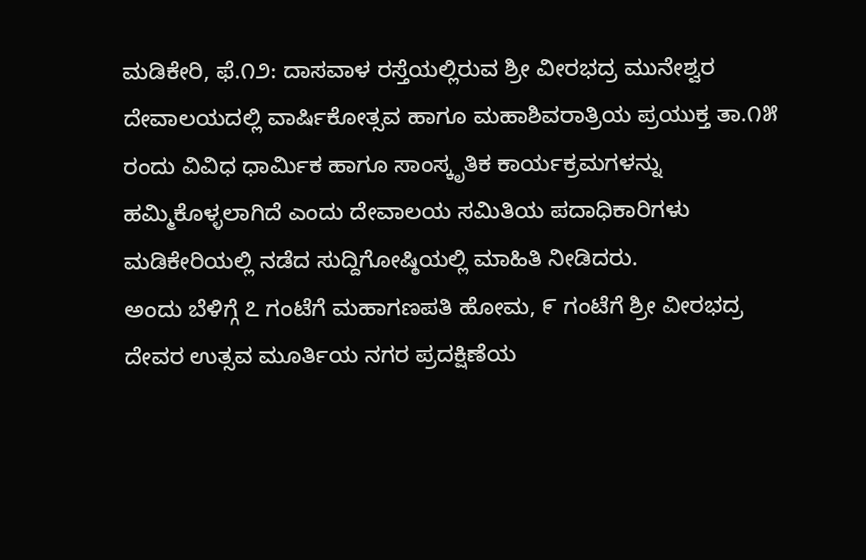ಮಡಿಕೇರಿ, ಫೆ.೧೨: ದಾಸವಾಳ ರಸ್ತೆಯಲ್ಲಿರುವ ಶ್ರೀ ವೀರಭದ್ರ ಮುನೇಶ್ವರ ದೇವಾಲಯದಲ್ಲಿ ವಾರ್ಷಿಕೋತ್ಸವ ಹಾಗೂ ಮಹಾಶಿವರಾತ್ರಿಯ ಪ್ರಯುಕ್ತ ತಾ.೧೫ ರಂದು ವಿವಿಧ ಧಾರ್ಮಿಕ ಹಾಗೂ ಸಾಂಸ್ಕೃತಿಕ ಕಾರ್ಯಕ್ರಮಗಳನ್ನು ಹಮ್ಮಿಕೊಳ್ಳಲಾಗಿದೆ ಎಂದು ದೇವಾಲಯ ಸಮಿತಿಯ ಪದಾಧಿಕಾರಿಗಳು ಮಡಿಕೇರಿಯಲ್ಲಿ ನಡೆದ ಸುದ್ದಿಗೋಷ್ಠಿಯಲ್ಲಿ ಮಾಹಿತಿ ನೀಡಿದರು.
ಅಂದು ಬೆಳಿಗ್ಗೆ ೭ ಗಂಟೆಗೆ ಮಹಾಗಣಪತಿ ಹೋಮ, ೯ ಗಂಟೆಗೆ ಶ್ರೀ ವೀರಭದ್ರ ದೇವರ ಉತ್ಸವ ಮೂರ್ತಿಯ ನಗರ ಪ್ರದಕ್ಷಿಣೆಯ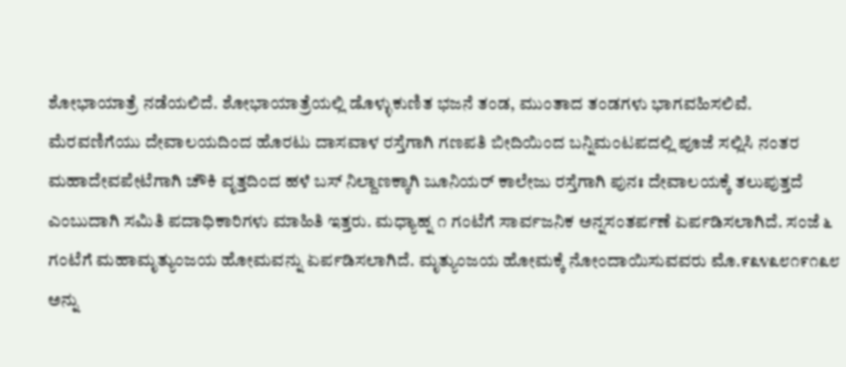ಶೋಭಾಯಾತ್ರೆ ನಡೆಯಲಿದೆ. ಶೋಭಾಯಾತ್ರೆಯಲ್ಲಿ ಡೊಳ್ಳುಕುಣಿತ ಭಜನೆ ತಂಡ, ಮುಂತಾದ ತಂಡಗಳು ಭಾಗವಹಿಸಲಿವೆ.
ಮೆರವಣಿಗೆಯು ದೇವಾಲಯದಿಂದ ಹೊರಟು ದಾಸವಾಳ ರಸ್ತೆಗಾಗಿ ಗಣಪತಿ ಬೀದಿಯಿಂದ ಬನ್ನಿಮಂಟಪದಲ್ಲಿ ಪೂಜೆ ಸಲ್ಲಿಸಿ ನಂತರ ಮಹಾದೇವಪೇಟೆಗಾಗಿ ಚೌಕಿ ವೃತ್ತದಿಂದ ಹಳೆ ಬಸ್ ನಿಲ್ದಾಣಕ್ಕಾಗಿ ಜೂನಿಯರ್ ಕಾಲೇಜು ರಸ್ತೆಗಾಗಿ ಪುನಃ ದೇವಾಲಯಕ್ಕೆ ತಲುಪುತ್ತದೆ ಎಂಬುದಾಗಿ ಸಮಿತಿ ಪದಾಧಿಕಾರಿಗಳು ಮಾಹಿತಿ ಇತ್ತರು. ಮಧ್ಯಾಹ್ನ ೧ ಗಂಟೆಗೆ ಸಾರ್ವಜನಿಕ ಅನ್ನಸಂತರ್ಪಣೆ ಏರ್ಪಡಿಸಲಾಗಿದೆ. ಸಂಜೆ ೬ ಗಂಟೆಗೆ ಮಹಾಮೃತ್ಯುಂಜಯ ಹೋಮವನ್ನು ಏರ್ಪಡಿಸಲಾಗಿದೆ. ಮೃತ್ಯುಂಜಯ ಹೋಮಕ್ಕೆ ನೋಂದಾಯಿಸುವವರು ಮೊ.೯೩೪೩೮೧೯೧೩೮ ಅನ್ನು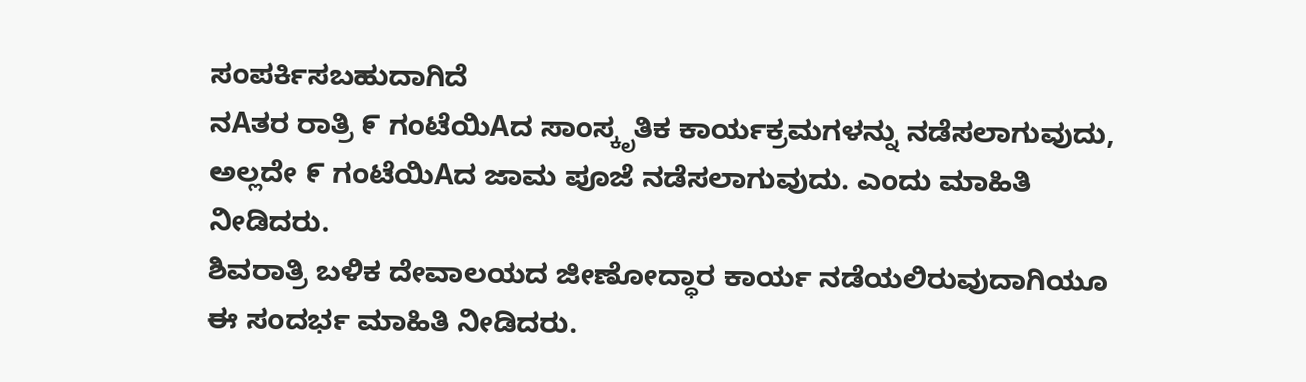ಸಂಪರ್ಕಿಸಬಹುದಾಗಿದೆ
ನAತರ ರಾತ್ರಿ ೯ ಗಂಟೆಯಿAದ ಸಾಂಸ್ಕೃತಿಕ ಕಾರ್ಯಕ್ರಮಗಳನ್ನು ನಡೆಸಲಾಗುವುದು, ಅಲ್ಲದೇ ೯ ಗಂಟೆಯಿAದ ಜಾಮ ಪೂಜೆ ನಡೆಸಲಾಗುವುದು. ಎಂದು ಮಾಹಿತಿ ನೀಡಿದರು.
ಶಿವರಾತ್ರಿ ಬಳಿಕ ದೇವಾಲಯದ ಜೀಣೋದ್ಧಾರ ಕಾರ್ಯ ನಡೆಯಲಿರುವುದಾಗಿಯೂ ಈ ಸಂದರ್ಭ ಮಾಹಿತಿ ನೀಡಿದರು.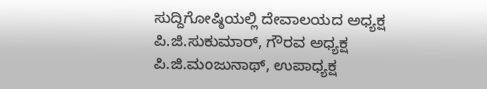ಸುದ್ದಿಗೋಷ್ಠಿಯಲ್ಲಿ ದೇವಾಲಯದ ಅಧ್ಯಕ್ಷ ಪಿ.ಜಿ.ಸುಕುಮಾರ್, ಗೌರವ ಅಧ್ಯಕ್ಷ ಪಿ.ಜಿ.ಮಂಜುನಾಥ್, ಉಪಾಧ್ಯಕ್ಷ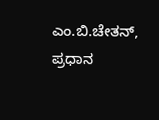ಎಂ.ಬಿ.ಚೇತನ್, ಪ್ರಧಾನ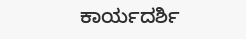ಕಾರ್ಯದರ್ಶಿ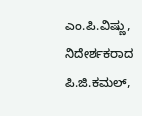ಎಂ.ಪಿ.ವಿಷ್ಣು, ನಿದೇರ್ಶಕರಾದ ಪಿ.ಜಿ.ಕಮಲ್,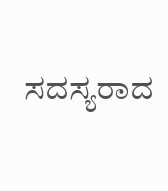ಸದಸ್ಯರಾದ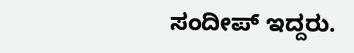ಸಂದೀಪ್ ಇದ್ದರು.